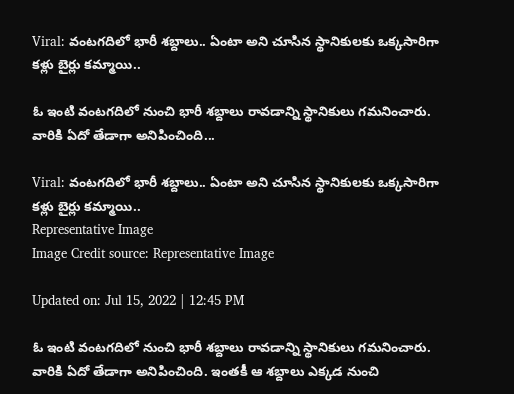Viral: వంటగదిలో భారీ శబ్దాలు.. ఏంటా అని చూసిన స్థానికులకు ఒక్కసారిగా కళ్లు బైర్లు కమ్మాయి..

ఓ ఇంటి వంటగదిలో నుంచి భారీ శబ్దాలు రావడాన్ని స్థానికులు గమనించారు. వారికి ఏదో తేడాగా అనిపించింది...

Viral: వంటగదిలో భారీ శబ్దాలు.. ఏంటా అని చూసిన స్థానికులకు ఒక్కసారిగా కళ్లు బైర్లు కమ్మాయి..
Representative Image
Image Credit source: Representative Image

Updated on: Jul 15, 2022 | 12:45 PM

ఓ ఇంటి వంటగదిలో నుంచి భారీ శబ్దాలు రావడాన్ని స్థానికులు గమనించారు. వారికి ఏదో తేడాగా అనిపించింది. ఇంతకీ ఆ శబ్దాలు ఎక్కడ నుంచి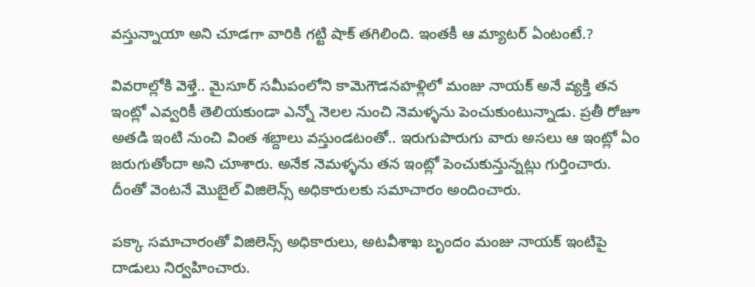వస్తున్నాయా అని చూడగా వారికి గట్టి షాక్ తగిలింది. ఇంతకీ ఆ మ్యాటర్ ఏంటంటే.?

వివరాల్లోకి వెళ్తే.. మైసూర్ సమీపంలోని కామెగౌడనహళ్లి‌లో మంజు నాయక్ అనే వ్యక్తి తన ఇంట్లో ఎవ్వరికీ తెలియకుండా ఎన్నో నెలల నుంచి నెమళ్ళను పెంచుకుంటున్నాడు. ప్రతీ రోజూ అతడి ఇంటి నుంచి వింత శబ్దాలు వస్తుండటంతో.. ఇరుగుపొరుగు వారు అసలు ఆ ఇంట్లో ఏం జరుగుతోందా అని చూశారు. అనేక నెమళ్ళను తన ఇంట్లో పెంచుకున్తున్నట్లు గుర్తించారు. దీంతో వెంటనే మొబైల్ విజిలెన్స్ అధికారులకు సమాచారం అందించారు.

పక్కా సమాచారంతో విజిలెన్స్ అధికారులు, అటవీశాఖ బృందం మంజు నాయక్ ఇంటిపై దాడులు నిర్వహించారు.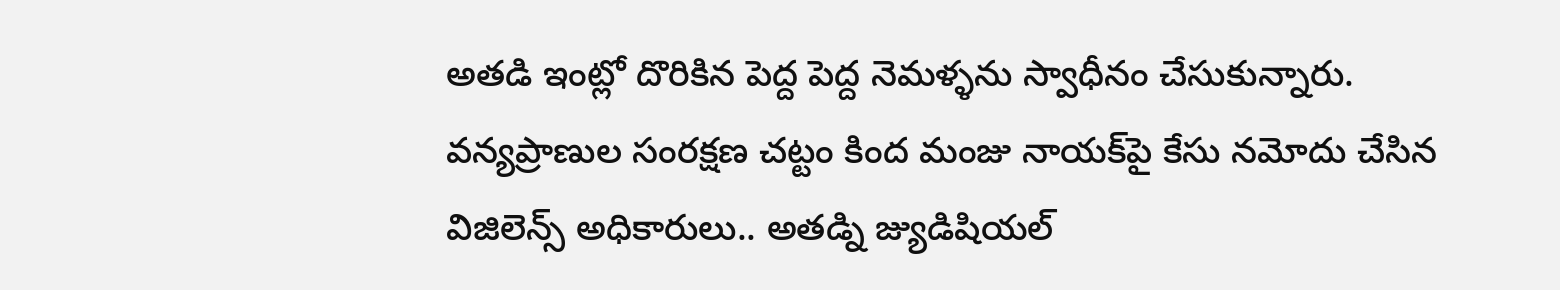అతడి ఇంట్లో దొరికిన పెద్ద పెద్ద నెమళ్ళను స్వాధీనం చేసుకున్నారు. వన్యప్రాణుల సంరక్షణ చట్టం కింద మంజు నాయక్‌పై కేసు నమోదు చేసిన విజిలెన్స్ అధికారులు.. అతడ్ని జ్యుడిషియల్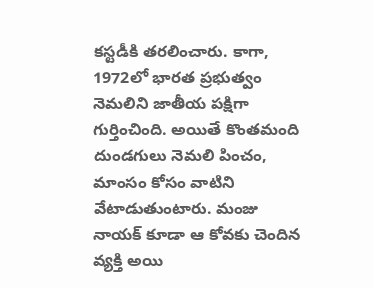కస్టడీకి తరలించారు. కాగా, 1972లో భారత ప్రభుత్వం నెమలిని జాతీయ పక్షిగా గుర్తించింది. అయితే కొంతమంది దుండగులు నెమలి పించం, మాంసం కోసం వాటిని వేటాడుతుంటారు. మంజు నాయక్ కూడా ఆ కోవకు చెందిన వ్యక్తి అయి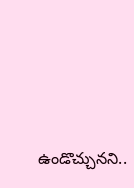ఉండొచ్చునని..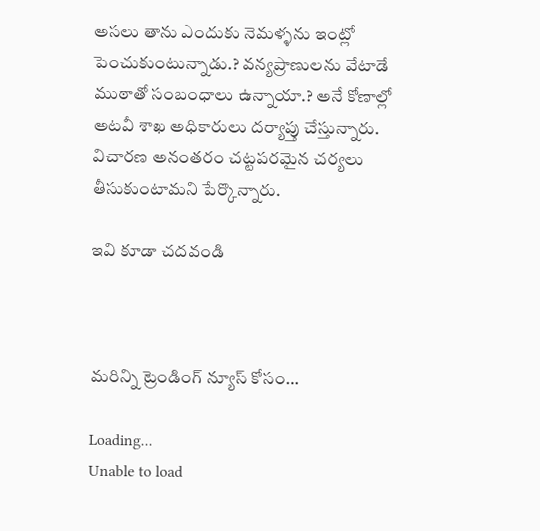అసలు తాను ఎందుకు నెమళ్ళను ఇంట్లో పెంచుకుంటున్నాడు.? వన్యప్రాణులను వేటాడే ముఠాతో సంబంధాలు ఉన్నాయా.? అనే కోణాల్లో అటవీ శాఖ అధికారులు దర్యాప్తు చేస్తున్నారు. విచారణ అనంతరం చట్టపరమైన చర్యలు తీసుకుంటామని పేర్కొన్నారు.

ఇవి కూడా చదవండి



మరిన్ని ట్రెండింగ్ న్యూస్ కోసం…

Loading...
Unable to load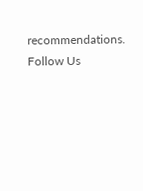recommendations.
Follow Us